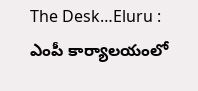The Desk…Eluru : ఎంపీ కార్యాలయంలో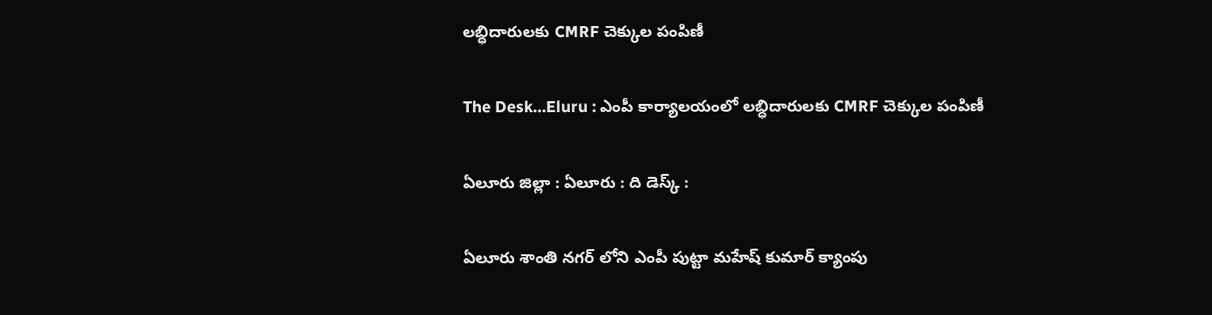లబ్ధిదారులకు CMRF చెక్కుల పంపిణీ

The Desk…Eluru : ఎంపీ కార్యాలయంలో లబ్ధిదారులకు CMRF చెక్కుల పంపిణీ

ఏలూరు జిల్లా : ఏలూరు : ది డెస్క్ :

ఏలూరు శాంతి నగర్ లోని ఎంపీ పుట్టా మహేష్ కుమార్ క్యాంపు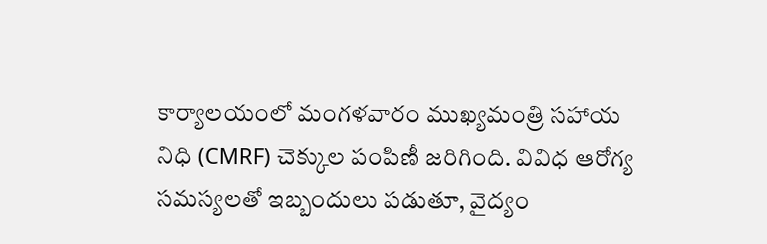కార్యాలయంలో మంగళవారం ముఖ్యమంత్రి సహాయ నిధి (CMRF) చెక్కుల పంపిణీ జరిగింది. వివిధ ఆరోగ్య సమస్యలతో ఇబ్బందులు పడుతూ, వైద్యం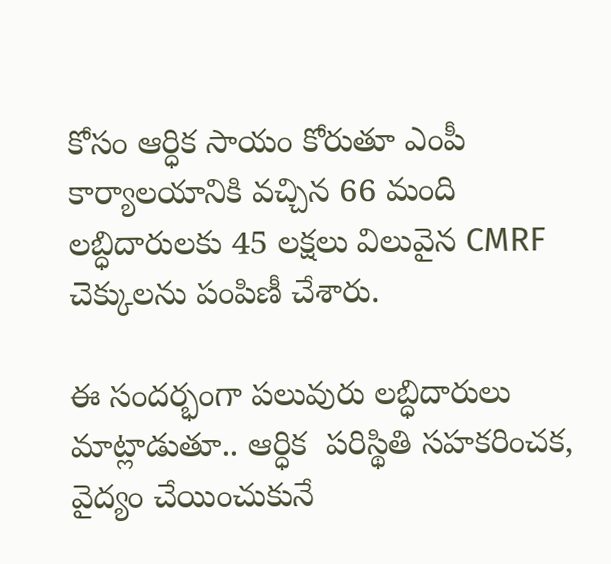కోసం ఆర్ధిక సాయం కోరుతూ ఎంపీ కార్యాలయానికి వచ్చిన 66 మంది లబ్ధిదారులకు 45 లక్షలు విలువైన CMRF చెక్కులను పంపిణీ చేశారు.

ఈ సందర్భంగా పలువురు లబ్ధిదారులు మాట్లాడుతూ.. ఆర్ధిక  పరిస్థితి సహకరించక, వైద్యం చేయించుకునే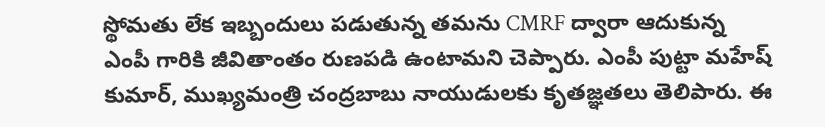స్థోమతు లేక ఇబ్బందులు పడుతున్న తమను CMRF ద్వారా ఆదుకున్న ఎంపీ గారికి జీవితాంతం రుణపడి ఉంటామని చెప్పారు. ఎంపీ పుట్టా మహేష్ కుమార్, ముఖ్యమంత్రి చంద్రబాబు నాయుడులకు కృతజ్ఞతలు తెలిపారు. ఈ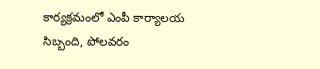కార్యక్రమంలో ఎంపీ కార్యాలయ సిబ్బంది, పోలవరం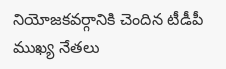నియోజకవర్గానికి చెందిన టీడీపీ ముఖ్య నేతలు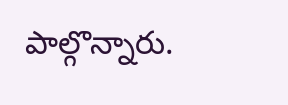పాల్గొన్నారు.